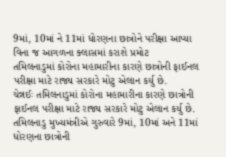9માં, 10માં ને 11માં ધોરણના છાત્રોને પરીક્ષા આપ્યા વિના જ આગળના ક્લાસમાં કરાશે પ્રમોટ
તમિલનાડુમાં કોરોના મહામારીના કારણે છાત્રોની ફાઈનલ પરીક્ષા માટે રાજ્ય સરકારે મોટુ એલાન કર્યુ છે.
ચેન્નઈઃ તમિલનાડુમાં કોરોના મહામારીના કારણે છાત્રોની ફાઈનલ પરીક્ષા માટે રાજ્ય સરકારે મોટુ એલાન કર્યુ છે. તમિલનાડુ મુખ્યમંત્રીએ ગુરુવારે 9માં, 10માં અને 11માં ધોરણના છાત્રોની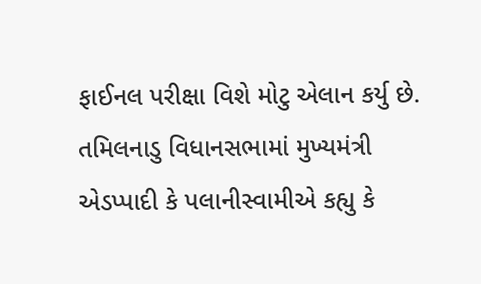ફાઈનલ પરીક્ષા વિશે મોટુ એલાન કર્યુ છે. તમિલનાડુ વિધાનસભામાં મુખ્યમંત્રી એડપ્પાદી કે પલાનીસ્વામીએ કહ્યુ કે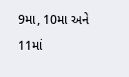9મા, 10મા અને 11માં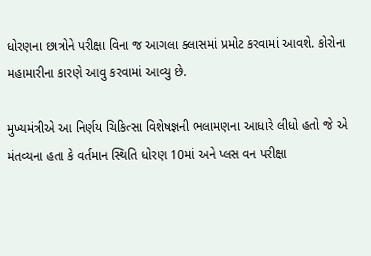ધોરણના છાત્રોને પરીક્ષા વિના જ આગલા ક્લાસમાં પ્રમોટ કરવામાં આવશે. કોરોના મહામારીના કારણે આવુ કરવામાં આવ્યુ છે.

મુખ્યમંત્રીએ આ નિર્ણય ચિકિત્સા વિશેષજ્ઞની ભલામણના આધારે લીધો હતો જે એ મંતવ્યના હતા કે વર્તમાન સ્થિતિ ધોરણ 10માં અને પ્લસ વન પરીક્ષા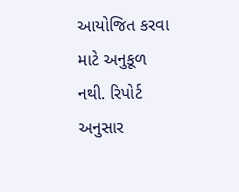આયોજિત કરવા માટે અનુકૂળ નથી. રિપોર્ટ અનુસાર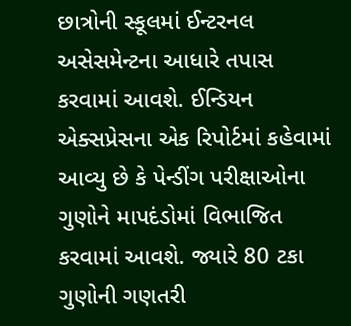છાત્રોની સ્કૂલમાં ઈન્ટરનલ અસેસમેન્ટના આધારે તપાસ કરવામાં આવશે. ઈન્ડિયન એક્સપ્રેસના એક રિપોર્ટમાં કહેવામાં આવ્યુ છે કે પેન્ડીંગ પરીક્ષાઓના ગુણોને માપદંડોમાં વિભાજિત કરવામાં આવશે. જ્યારે 80 ટકા ગુણોની ગણતરી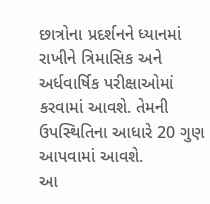છાત્રોના પ્રદર્શનને ધ્યાનમાં રાખીને ત્રિમાસિક અને અર્ધવાર્ષિક પરીક્ષાઓમાં કરવામાં આવશે. તેમની ઉપસ્થિતિના આધારે 20 ગુણ આપવામાં આવશે.
આ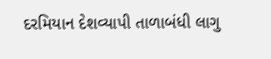દરમિયાન દેશવ્યાપી તાળાબંધી લાગુ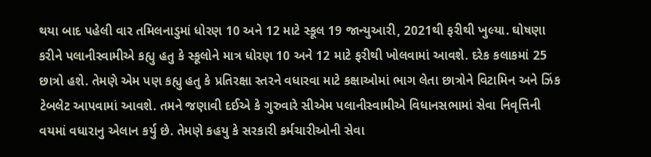થયા બાદ પહેલી વાર તમિલનાડુમાં ધોરણ 10 અને 12 માટે સ્કૂલ 19 જાન્યુઆરી, 2021થી ફરીથી ખુલ્યા. ઘોષણા કરીને પલાનીસ્વામીએ કહ્યુ હતુ કે સ્કૂલોને માત્ર ધોરણ 10 અને 12 માટે ફરીથી ખોલવામાં આવશે. દરેક કલાકમાં 25 છાત્રો હશે. તેમણે એમ પણ કહ્યુ હતુ કે પ્રતિરક્ષા સ્તરને વધારવા માટે કક્ષાઓમાં ભાગ લેતા છાત્રોને વિટામિન અને ઝિંક ટેબલેટ આપવામાં આવશે. તમને જણાવી દઈએ કે ગુરુવારે સીએમ પલાનીસ્વામીએ વિધાનસભામાં સેવા નિવૃત્તિની વયમાં વધારાનુ એલાન કર્યુ છે. તેમણે કહયુ કે સરકારી કર્મચારીઓની સેવા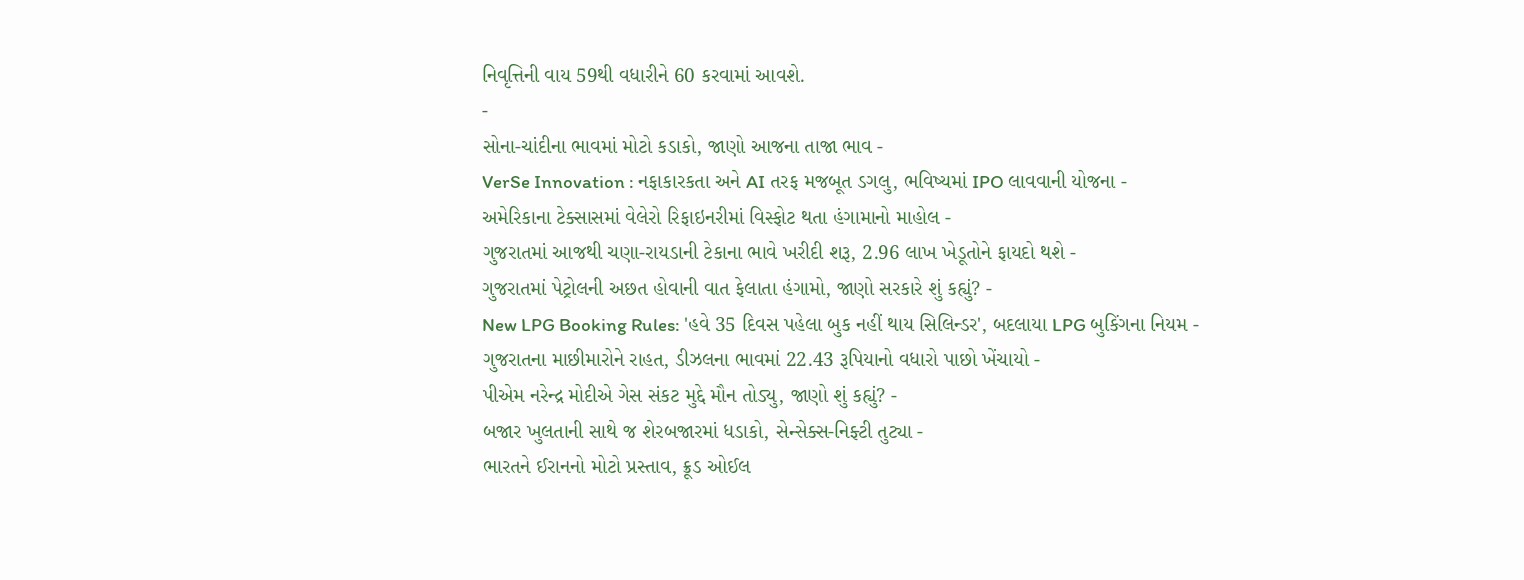નિવૃત્તિની વાય 59થી વધારીને 60 કરવામાં આવશે.
-
સોના-ચાંદીના ભાવમાં મોટો કડાકો, જાણો આજના તાજા ભાવ -
VerSe Innovation : નફાકારકતા અને AI તરફ મજબૂત ડગલુ, ભવિષ્યમાં IPO લાવવાની યોજના -
અમેરિકાના ટેક્સાસમાં વેલેરો રિફાઇનરીમાં વિસ્ફોટ થતા હંગામાનો માહોલ -
ગુજરાતમાં આજથી ચણા-રાયડાની ટેકાના ભાવે ખરીદી શરૂ, 2.96 લાખ ખેડૂતોને ફાયદો થશે -
ગુજરાતમાં પેટ્રોલની અછત હોવાની વાત ફેલાતા હંગામો, જાણો સરકારે શું કહ્યું? -
New LPG Booking Rules: 'હવે 35 દિવસ પહેલા બુક નહીં થાય સિલિન્ડર', બદલાયા LPG બુકિંગના નિયમ -
ગુજરાતના માછીમારોને રાહત, ડીઝલના ભાવમાં 22.43 રૂપિયાનો વધારો પાછો ખેંચાયો -
પીએમ નરેન્દ્ર મોદીએ ગેસ સંકટ મુદ્દે મૌન તોડ્યુ, જાણો શું કહ્યું? -
બજાર ખુલતાની સાથે જ શેરબજારમાં ધડાકો, સેન્સેક્સ-નિફ્ટી તુટ્યા -
ભારતને ઈરાનનો મોટો પ્રસ્તાવ, ક્રૂડ ઓઈલ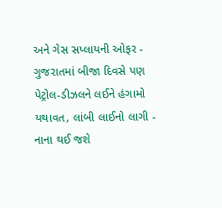અને ગેસ સપ્લાયની ઓફર -
ગુજરાતમાં બીજા દિવસે પણ પેટ્રોલ-ડીઝલને લઈને હંગામો યથાવત, લાંબી લાઈનો લાગી -
નાના થઈ જશે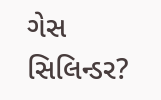ગેસ સિલિન્ડર?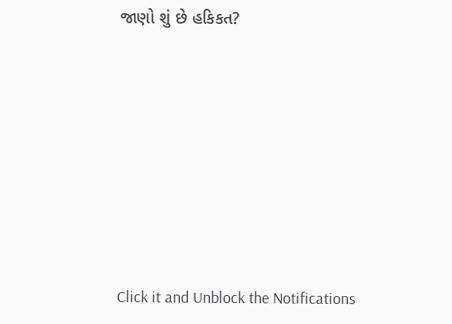જાણો શું છે હકિકત?








Click it and Unblock the Notifications